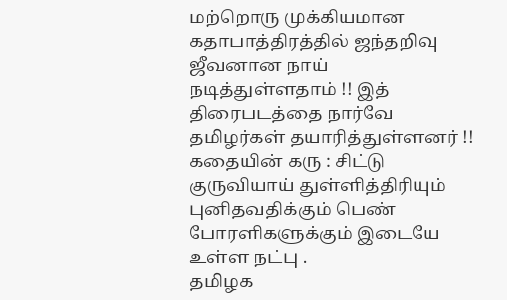மற்றொரு முக்கியமான கதாபாத்திரத்தில் ஜந்தறிவு ஜீவனான நாய் நடித்துள்ளதாம் !! இத் திரைபடத்தை நார்வே தமிழர்கள் தயாரித்துள்ளனர் !! கதையின் கரு : சிட்டு குருவியாய் துள்ளித்திரியும் புனிதவதிக்கும் பெண் போரளிகளுக்கும் இடையே உள்ள நட்பு .
தமிழக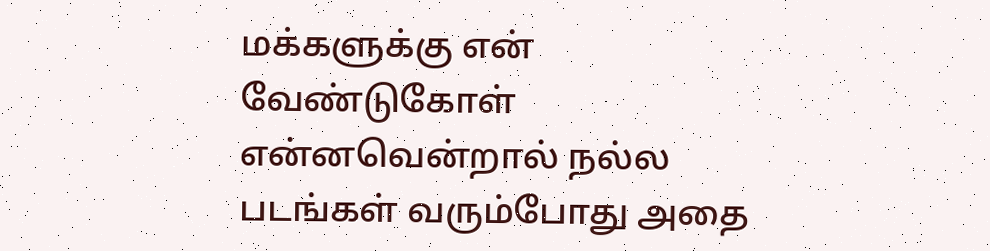மக்களுக்கு என் வேண்டுகோள் என்னவென்றால் நல்ல படங்கள் வரும்போது அதை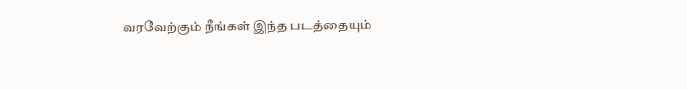வரவேற்கும் நீங்கள் இந்த படத்தையும்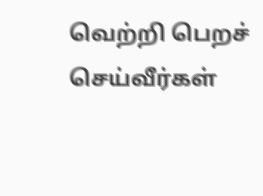வெற்றி பெறச் செய்வீர்கள்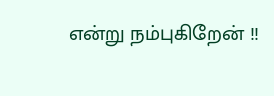என்று நம்புகிறேன் !!